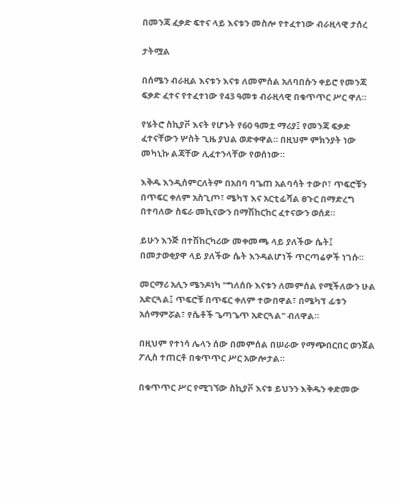በመንጃ ፈቃድ ፍተና ላይ እናቱን መስሎ የተፈተነው ብራዚላዊ ታሰረ

ታትሟል

በሰሜን ብራዚል እናቱን እናቱ ለመምሰል አለባበሱን ቀይሮ የመንጃ ፍቃድ ፈተና የተፈተነው የ43 ዓመቱ ብራዚላዊ በቁጥጥር ሥር ዋለ።

የሄትሮ ስኪያቮ እናት የሆኑት የ60 ዓመቷ ማሪያ፤ የመንጃ ፍቃድ ፈተናቸውን ሦስት ጊዜ ያህል ወድቀዋል። በዚህም ምክንያት ነው መካኒኩ ልጃቸው ሊፈተንላቸው የወሰነው።

እቅዱ እንዲሰምርለትም በአበባ ባጌጠ አልባሳት ተውቦ፣ ጥፍሮቹን በጥፍር ቀለም አስጊጦ፣ ሜካፕ እና አርቲፊሻል ፀጉር በማድረግ በተባለው ስፍራ መኪናውን በማሽከርከር ፈተናውን ወሰደ።

ይሁን እንጅ በተሽከርካሪው መቀመጫ ላይ ያለችው ሴት፤ በመታወቂያዋ ላይ ያለችው ሴት እንዳልሆነች ጥርጣሬዎች ነገሱ።

መርማሪ አሊን ሜንዶነካ "ግለሰቡ እናቱን ለመምሰል የሚችለውን ሁል አድርጓል፤ ጥፍሮቹ በጥፍር ቀለም ተውበዋል፣ በሜካፕ ፊቱን አሰማምሯል፣ የሴቶች ጌጣጌጥ አድርጓል" ብለዋል።

በዚህም የተነሳ ሌላን ሰው በመምሰል በሠራው የማጭበርበር ወንጀል ፖሊስ ተጠርቶ በቁጥጥር ሥር አውሎታል።

በቁጥጥር ሥር የሚገኘው ስኪያቮ እናቱ ይህንን እቅዱን ቀድመው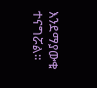እንደማያውቁ ተናግሯል።